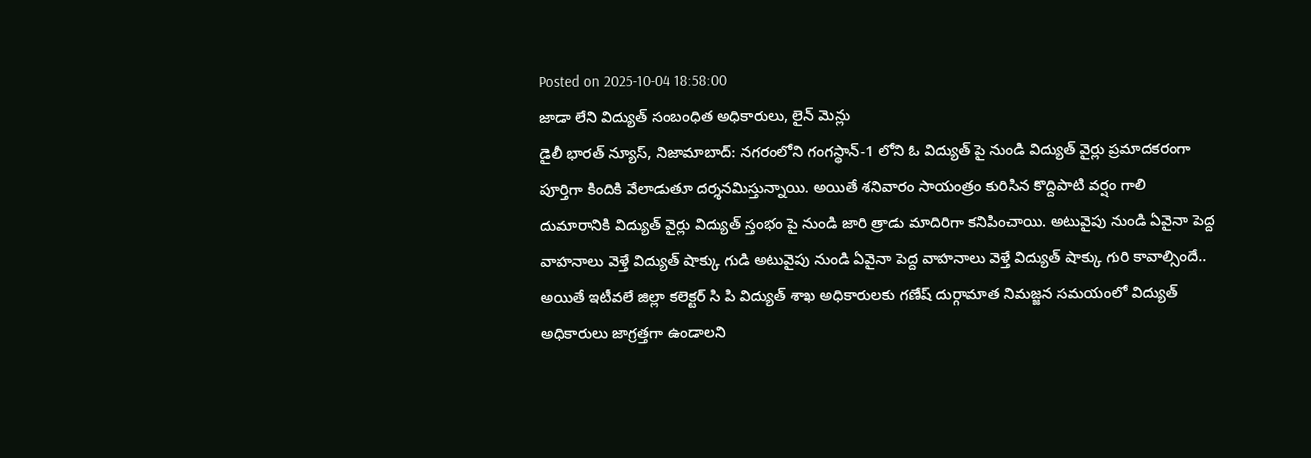Posted on 2025-10-04 18:58:00
జాడా లేని విద్యుత్ సంబంధిత అధికారులు, లైన్ మెన్లు
డైలీ భారత్ న్యూస్, నిజామాబాద్: నగరంలోని గంగస్థాన్-1 లోని ఓ విద్యుత్ పై నుండి విద్యుత్ వైర్లు ప్రమాదకరంగా పూర్తిగా కిందికి వేలాడుతూ దర్శనమిస్తున్నాయి. అయితే శనివారం సాయంత్రం కురిసిన కొద్దిపాటి వర్షం గాలి దుమారానికి విద్యుత్ వైర్లు విద్యుత్ స్తంభం పై నుండి జారి త్రాడు మాదిరిగా కనిపించాయి. అటువైపు నుండి ఏవైనా పెద్ద వాహనాలు వెళ్తే విద్యుత్ షాక్కు గుడి అటువైపు నుండి ఏవైనా పెద్ద వాహనాలు వెళ్తే విద్యుత్ షాక్కు గురి కావాల్సిందే.. అయితే ఇటీవలే జిల్లా కలెక్టర్ సి పి విద్యుత్ శాఖ అధికారులకు గణేష్ దుర్గామాత నిమజ్జన సమయంలో విద్యుత్ అధికారులు జాగ్రత్తగా ఉండాలని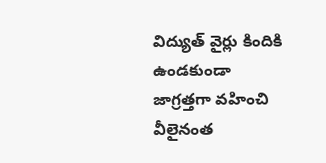విద్యుత్ వైర్లు కిందికి ఉండకుండా జాగ్రత్తగా వహించి వీలైనంత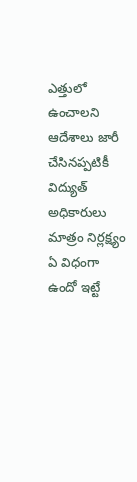ఎత్తులో ఉంచాలని ఆదేశాలు జారీ చేసినప్పటికీ విద్యుత్ అధికారులు మాత్రం నిర్లక్ష్యం ఏ విధంగా ఉందో ఇట్టే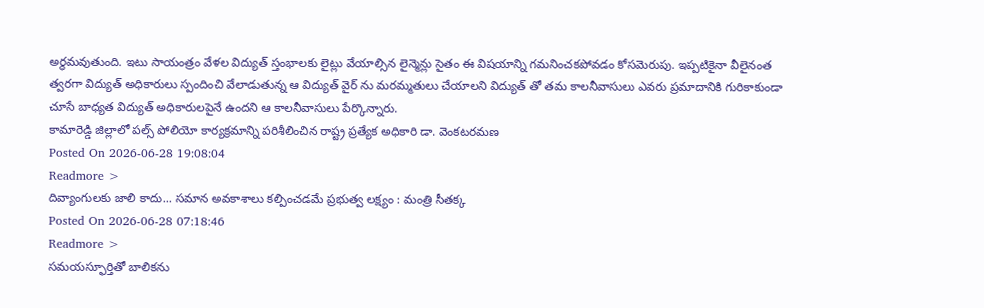అర్థమవుతుంది. ఇటు సాయంత్రం వేళల విద్యుత్ స్తంభాలకు లైట్లు వేయాల్సిన లైన్మెన్లు సైతం ఈ విషయాన్ని గమనించకపోవడం కోసమెరుపు. ఇప్పటికైనా వీలైనంత త్వరగా విద్యుత్ అధికారులు స్పందించి వేలాడుతున్న ఆ విద్యుత్ వైర్ ను మరమ్మతులు చేయాలని విద్యుత్ తో తమ కాలనీవాసులు ఎవరు ప్రమాదానికి గురికాకుండా చూసే బాధ్యత విద్యుత్ అధికారులపైనే ఉందని ఆ కాలనీవాసులు పేర్కొన్నారు.
కామారెడ్డి జిల్లాలో పల్స్ పోలియో కార్యక్రమాన్ని పరిశీలించిన రాష్ట్ర ప్రత్యేక అధికారి డా. వెంకటరమణ
Posted On 2026-06-28 19:08:04
Readmore >
దివ్యాంగులకు జాలి కాదు... సమాన అవకాశాలు కల్పించడమే ప్రభుత్వ లక్ష్యం : మంత్రి సీతక్క
Posted On 2026-06-28 07:18:46
Readmore >
సమయస్ఫూర్తితో బాలికను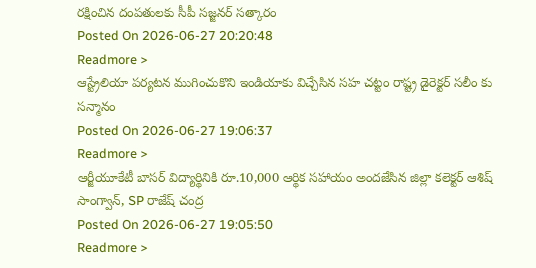రక్షించిన దంపతులకు సీపీ సజ్జనర్ సత్కారం
Posted On 2026-06-27 20:20:48
Readmore >
ఆస్ట్రేలియా పర్యటన ముగించుకొని ఇండియాకు విచ్చేసిన సహ చట్టం రాష్ట్ర డైరెక్టర్ సలీం కు సన్మానం
Posted On 2026-06-27 19:06:37
Readmore >
ఆర్జీయూకేటీ బాసర్ విద్యార్థినికి రూ.10,000 ఆర్థిక సహాయం అందజేసిన జిల్లా కలెక్టర్ ఆశిష్ సాంగ్వాన్, SP రాజేష్ చంద్ర
Posted On 2026-06-27 19:05:50
Readmore >